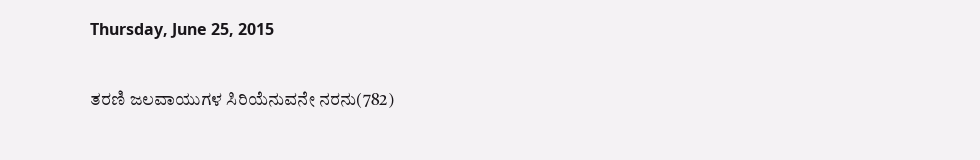Thursday, June 25, 2015

ತರಣಿ ಜಲವಾಯುಗಳ ಸಿರಿಯೆನುವನೇ ನರನು(782)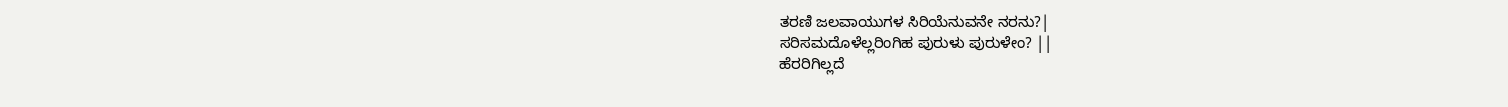ತರಣಿ ಜಲವಾಯುಗಳ ಸಿರಿಯೆನುವನೇ ನರನು?|
ಸರಿಸಮದೊಳೆಲ್ಲರಿಂಗಿಹ ಪುರುಳು ಪುರುಳೇಂ? ||
ಹೆರರಿಗಿಲ್ಲದೆ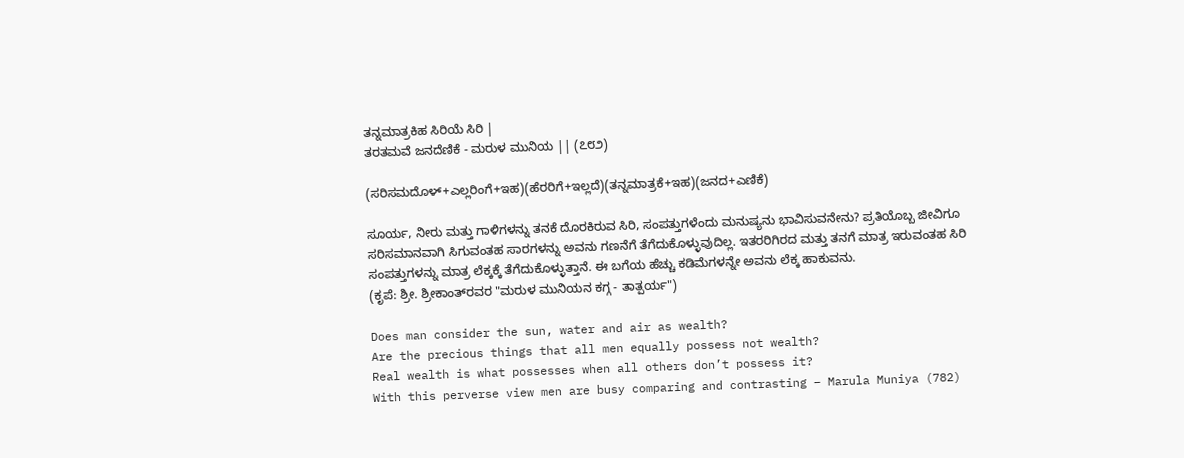ತನ್ನಮಾತ್ರಕಿಹ ಸಿರಿಯೆ ಸಿರಿ |
ತರತಮವೆ ಜನದೆಣಿಕೆ - ಮರುಳ ಮುನಿಯ || (೭೮೨)

(ಸರಿಸಮದೊಳ್+ಎಲ್ಲರಿಂಗೆ+ಇಹ)(ಹೆರರಿಗೆ+ಇಲ್ಲದೆ)(ತನ್ನಮಾತ್ರಕೆ+ಇಹ)(ಜನದ+ಎಣಿಕೆ)

ಸೂರ್ಯ, ನೀರು ಮತ್ತು ಗಾಳಿಗಳನ್ನು ತನಕೆ ದೊರಕಿರುವ ಸಿರಿ, ಸಂಪತ್ತುಗಳೆಂದು ಮನುಷ್ಯನು ಭಾವಿಸುವನೇನು? ಪ್ರತಿಯೊಬ್ಬ ಜೀವಿಗೂ ಸರಿಸಮಾನವಾಗಿ ಸಿಗುವಂತಹ ಸಾರಗಳನ್ನು ಅವನು ಗಣನೆಗೆ ತೆಗೆದುಕೊಳ್ಳುವುದಿಲ್ಲ. ಇತರರಿಗಿರದ ಮತ್ತು ತನಗೆ ಮಾತ್ರ ಇರುವಂತಹ ಸಿರಿ ಸಂಪತ್ತುಗಳನ್ನು ಮಾತ್ರ ಲೆಕ್ಕಕ್ಕೆ ತೆಗೆದುಕೊಳ್ಳುತ್ತಾನೆ. ಈ ಬಗೆಯ ಹೆಚ್ಚು ಕಡಿಮೆಗಳನ್ನೇ ಅವನು ಲೆಕ್ಕ ಹಾಕುವನು.
(ಕೃಪೆ: ಶ್ರೀ. ಶ್ರೀಕಾಂತ್‍ರವರ "ಮರುಳ ಮುನಿಯನ ಕಗ್ಗ - ತಾತ್ಪರ್ಯ")

Does man consider the sun, water and air as wealth?
Are the precious things that all men equally possess not wealth?
Real wealth is what possesses when all others don’t possess it?
With this perverse view men are busy comparing and contrasting – Marula Muniya (782)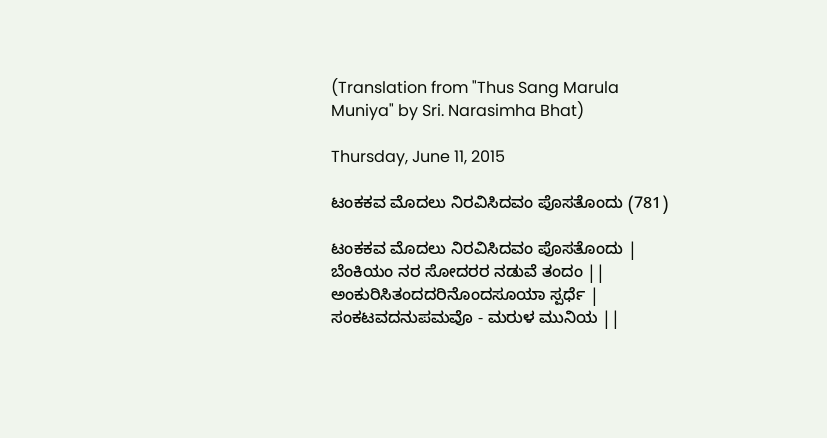(Translation from "Thus Sang Marula Muniya" by Sri. Narasimha Bhat)

Thursday, June 11, 2015

ಟಂಕಕವ ಮೊದಲು ನಿರವಿಸಿದವಂ ಪೊಸತೊಂದು (781)

ಟಂಕಕವ ಮೊದಲು ನಿರವಿಸಿದವಂ ಪೊಸತೊಂದು |
ಬೆಂಕಿಯಂ ನರ ಸೋದರರ ನಡುವೆ ತಂದಂ ||
ಅಂಕುರಿಸಿತಂದದರಿನೊಂದಸೂಯಾ ಸ್ಪರ್ಧೆ |
ಸಂಕಟವದನುಪಮವೊ - ಮರುಳ ಮುನಿಯ ||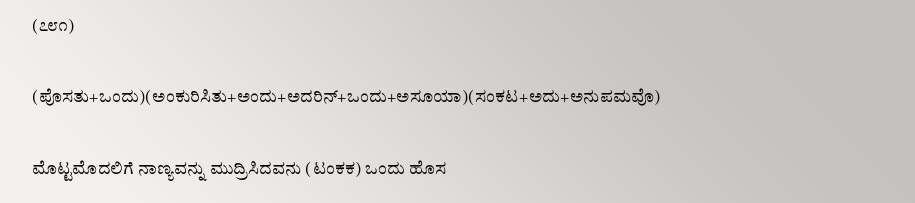(೭೮೧)

(ಪೊಸತು+ಒಂದು)(ಅಂಕುರಿಸಿತು+ಅಂದು+ಅದರಿನ್+ಒಂದು+ಅಸೂಯಾ)(ಸಂಕಟ+ಅದು+ಅನುಪಮವೊ)

ಮೊಟ್ಟಮೊದಲಿಗೆ ನಾಣ್ಯವನ್ನು ಮುದ್ರಿಸಿದವನು (ಟಂಕಕ) ಒಂದು ಹೊಸ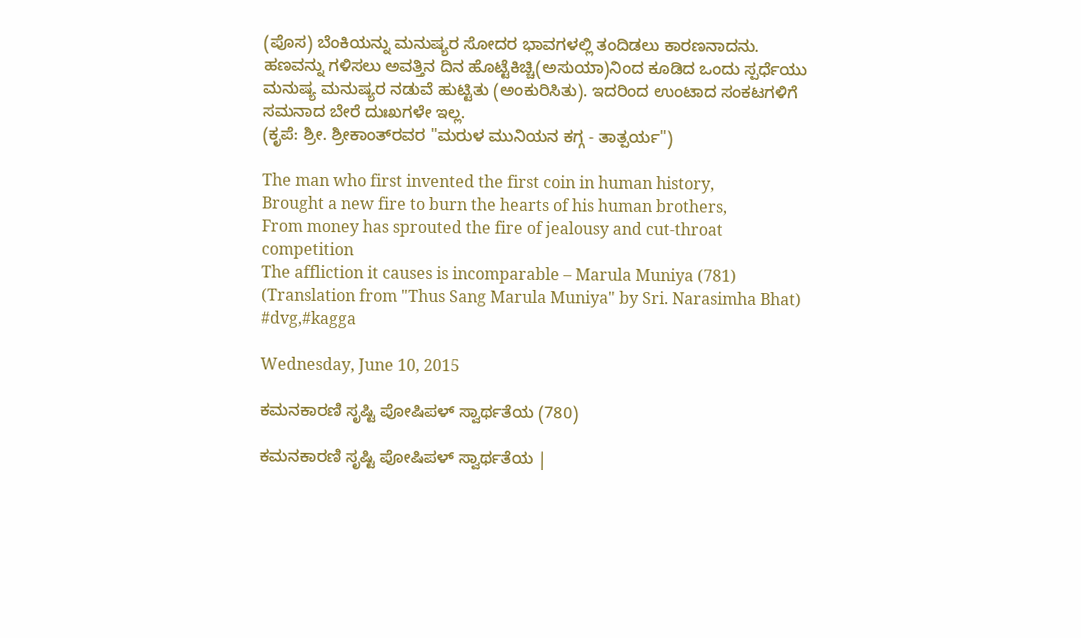(ಪೊಸ) ಬೆಂಕಿಯನ್ನು ಮನುಷ್ಯರ ಸೋದರ ಭಾವಗಳಲ್ಲಿ ತಂದಿಡಲು ಕಾರಣನಾದನು. ಹಣವನ್ನು ಗಳಿಸಲು ಅವತ್ತಿನ ದಿನ ಹೊಟ್ಟೆಕಿಚ್ಚಿ(ಅಸುಯಾ)ನಿಂದ ಕೂಡಿದ ಒಂದು ಸ್ಪರ್ಧೆಯು ಮನುಷ್ಯ ಮನುಷ್ಯರ ನಡುವೆ ಹುಟ್ಟಿತು (ಅಂಕುರಿಸಿತು). ಇದರಿಂದ ಉಂಟಾದ ಸಂಕಟಗಳಿಗೆ ಸಮನಾದ ಬೇರೆ ದುಃಖಗಳೇ ಇಲ್ಲ.
(ಕೃಪೆ: ಶ್ರೀ. ಶ್ರೀಕಾಂತ್‍ರವರ "ಮರುಳ ಮುನಿಯನ ಕಗ್ಗ - ತಾತ್ಪರ್ಯ")

The man who first invented the first coin in human history,
Brought a new fire to burn the hearts of his human brothers,
From money has sprouted the fire of jealousy and cut-throat competition
The affliction it causes is incomparable – Marula Muniya (781)
(Translation from "Thus Sang Marula Muniya" by Sri. Narasimha Bhat) #dvg,#kagga

Wednesday, June 10, 2015

ಕಮನಕಾರಣಿ ಸೃಷ್ಟಿ ಪೋಷಿಪಳ್ ಸ್ವಾರ್ಥತೆಯ (780)

ಕಮನಕಾರಣಿ ಸೃಷ್ಟಿ ಪೋಷಿಪಳ್ ಸ್ವಾರ್ಥತೆಯ |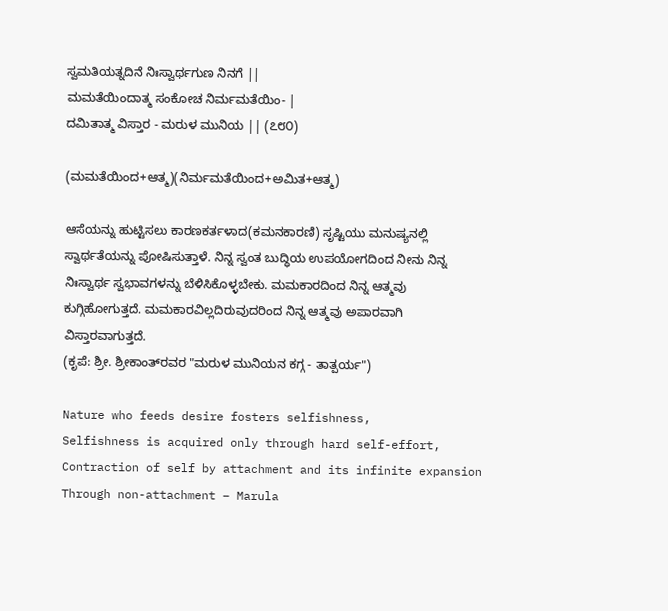ಸ್ವಮತಿಯತ್ನದಿನೆ ನಿಃಸ್ವಾರ್ಥಗುಣ ನಿನಗೆ ||
ಮಮತೆಯಿಂದಾತ್ಮ ಸಂಕೋಚ ನಿರ್ಮಮತೆಯಿಂ- |
ದಮಿತಾತ್ಮ ವಿಸ್ತಾರ - ಮರುಳ ಮುನಿಯ || (೭೮೦)

(ಮಮತೆಯಿಂದ+ಆತ್ಮ)(ನಿರ್ಮಮತೆಯಿಂದ+ಅಮಿತ+ಆತ್ಮ)

ಆಸೆಯನ್ನು ಹುಟ್ಟಿಸಲು ಕಾರಣಕರ್ತಳಾದ(ಕಮನಕಾರಣಿ) ಸೃಷ್ಟಿಯು ಮನುಷ್ಯನಲ್ಲಿ ಸ್ವಾರ್ಥತೆಯನ್ನು ಪೋಷಿಸುತ್ತಾಳೆ. ನಿನ್ನ ಸ್ವಂತ ಬುದ್ಧಿಯ ಉಪಯೋಗದಿಂದ ನೀನು ನಿನ್ನ ನಿಃಸ್ವಾರ್ಥ ಸ್ವಭಾವಗಳನ್ನು ಬೆಳಿಸಿಕೊಳ್ಳಬೇಕು. ಮಮಕಾರದಿಂದ ನಿನ್ನ ಆತ್ಮವು ಕುಗ್ಗಿಹೋಗುತ್ತದೆ. ಮಮಕಾರವಿಲ್ಲದಿರುವುದರಿಂದ ನಿನ್ನ ಆತ್ಮವು ಅಪಾರವಾಗಿ ವಿಸ್ತಾರವಾಗುತ್ತದೆ.
(ಕೃಪೆ: ಶ್ರೀ. ಶ್ರೀಕಾಂತ್‍ರವರ "ಮರುಳ ಮುನಿಯನ ಕಗ್ಗ - ತಾತ್ಪರ್ಯ")

Nature who feeds desire fosters selfishness,
Selfishness is acquired only through hard self-effort,
Contraction of self by attachment and its infinite expansion
Through non-attachment – Marula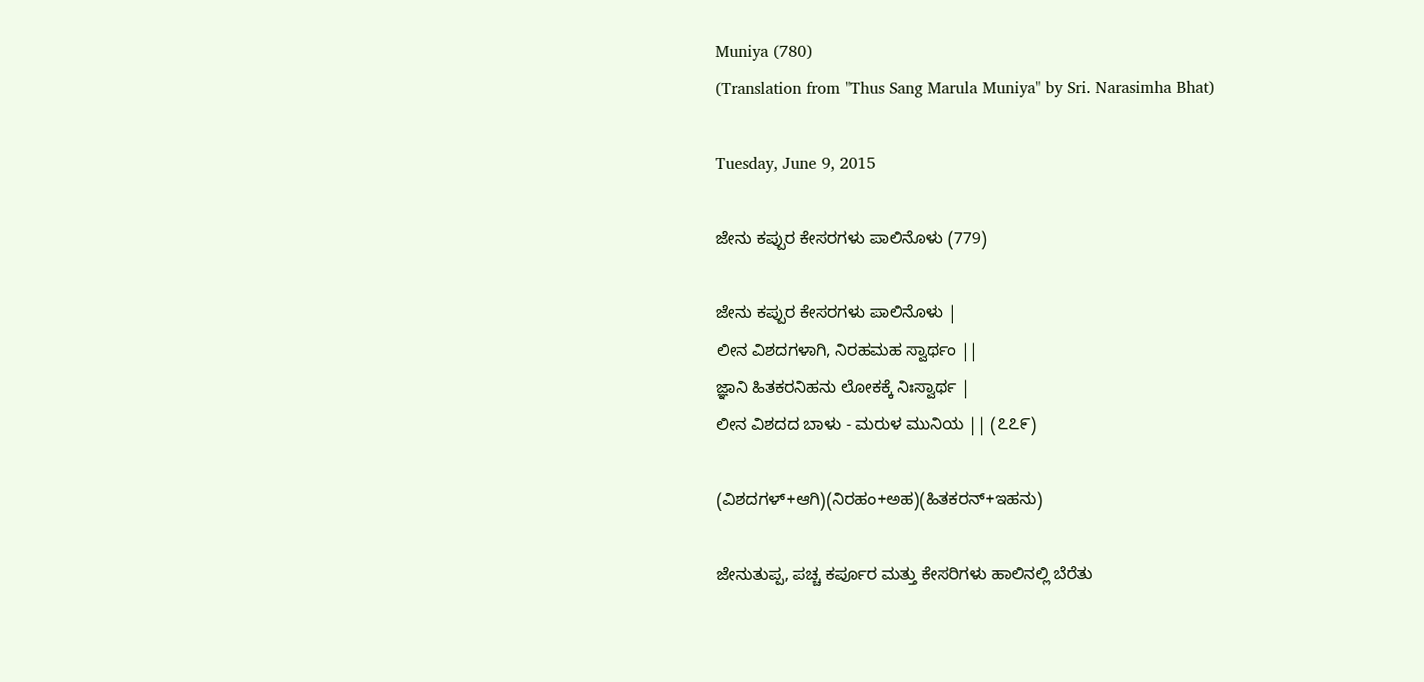Muniya (780)
(Translation from "Thus Sang Marula Muniya" by Sri. Narasimha Bhat)

Tuesday, June 9, 2015

ಜೇನು ಕಪ್ಪುರ ಕೇಸರಗಳು ಪಾಲಿನೊಳು (779)

ಜೇನು ಕಪ್ಪುರ ಕೇಸರಗಳು ಪಾಲಿನೊಳು |
ಲೀನ ವಿಶದಗಳಾಗಿ, ನಿರಹಮಹ ಸ್ವಾರ್ಥಂ ||
ಜ್ಞಾನಿ ಹಿತಕರನಿಹನು ಲೋಕಕ್ಕೆ ನಿಃಸ್ವಾರ್ಥ |
ಲೀನ ವಿಶದದ ಬಾಳು - ಮರುಳ ಮುನಿಯ || (೭೭೯)

(ವಿಶದಗಳ್+ಆಗಿ)(ನಿರಹಂ+ಅಹ)(ಹಿತಕರನ್+ಇಹನು)

ಜೇನುತುಪ್ಪ, ಪಚ್ಚ ಕರ್ಪೂರ ಮತ್ತು ಕೇಸರಿಗಳು ಹಾಲಿನಲ್ಲಿ ಬೆರೆತು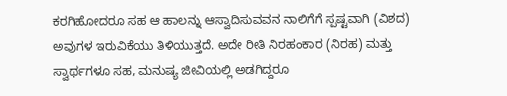ಕರಗಿಹೋದರೂ ಸಹ ಆ ಹಾಲನ್ನು ಆಸ್ವಾದಿಸುವವನ ನಾಲಿಗೆಗೆ ಸ್ಪಷ್ಟವಾಗಿ (ವಿಶದ) ಅವುಗಳ ಇರುವಿಕೆಯು ತಿಳಿಯುತ್ತದೆ. ಅದೇ ರೀತಿ ನಿರಹಂಕಾರ (ನಿರಹ) ಮತ್ತು ಸ್ವಾರ್ಥಗಳೂ ಸಹ, ಮನುಷ್ಯ ಜೀವಿಯಲ್ಲಿ ಅಡಗಿದ್ದರೂ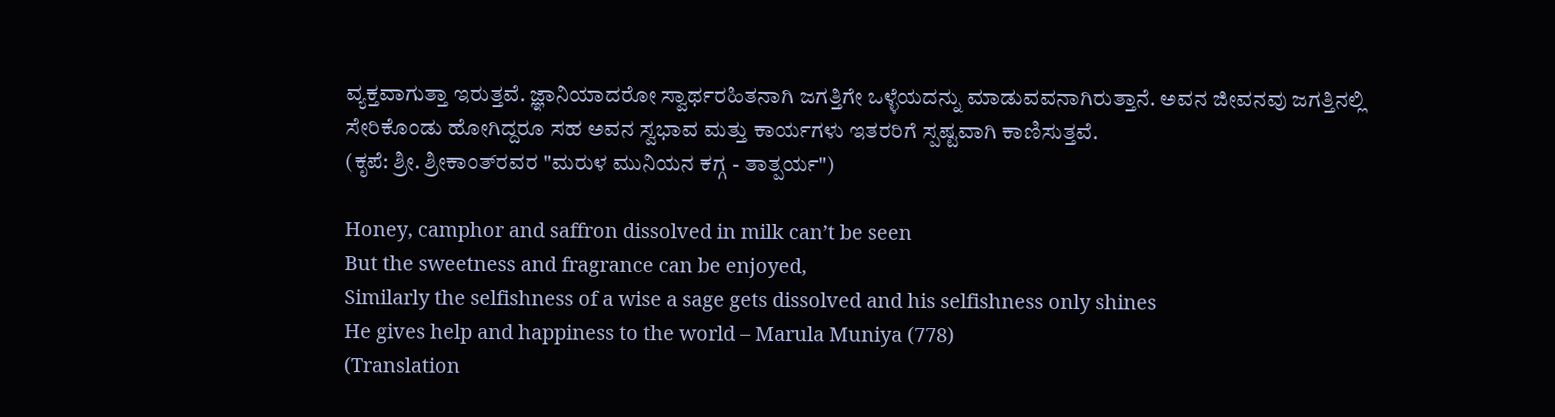ವ್ಯಕ್ತವಾಗುತ್ತಾ ಇರುತ್ತವೆ. ಜ್ಞಾನಿಯಾದರೋ ಸ್ವಾರ್ಥರಹಿತನಾಗಿ ಜಗತ್ತಿಗೇ ಒಳ್ಳೆಯದನ್ನು ಮಾಡುವವನಾಗಿರುತ್ತಾನೆ. ಅವನ ಜೀವನವು ಜಗತ್ತಿನಲ್ಲಿ ಸೇರಿಕೊಂಡು ಹೋಗಿದ್ದರೂ ಸಹ ಅವನ ಸ್ವಭಾವ ಮತ್ತು ಕಾರ್ಯಗಳು ಇತರರಿಗೆ ಸ್ಪಷ್ಟವಾಗಿ ಕಾಣಿಸುತ್ತವೆ.
(ಕೃಪೆ: ಶ್ರೀ. ಶ್ರೀಕಾಂತ್‍ರವರ "ಮರುಳ ಮುನಿಯನ ಕಗ್ಗ - ತಾತ್ಪರ್ಯ")

Honey, camphor and saffron dissolved in milk can’t be seen
But the sweetness and fragrance can be enjoyed,
Similarly the selfishness of a wise a sage gets dissolved and his selfishness only shines
He gives help and happiness to the world – Marula Muniya (778)
(Translation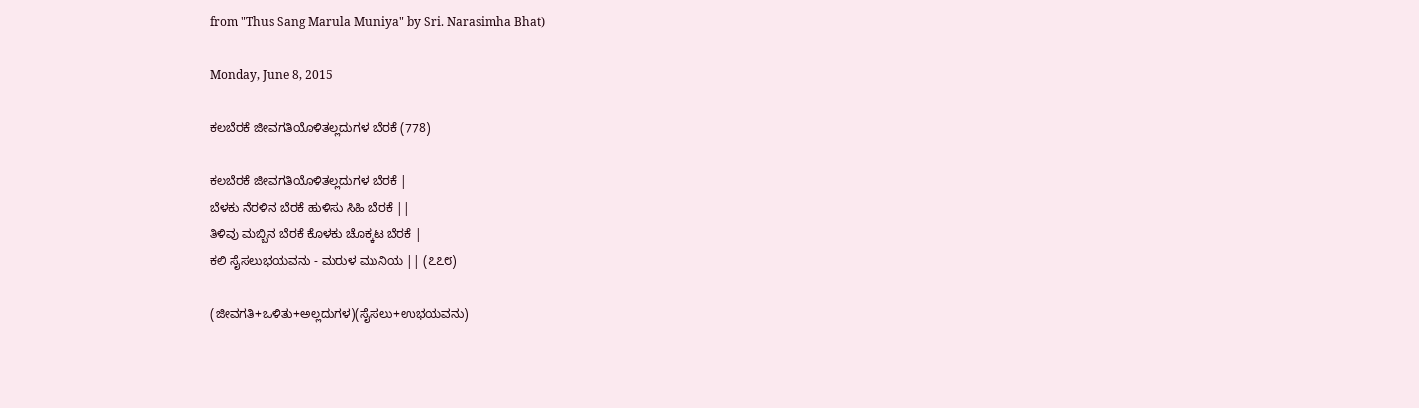from "Thus Sang Marula Muniya" by Sri. Narasimha Bhat)

Monday, June 8, 2015

ಕಲಬೆರಕೆ ಜೀವಗತಿಯೊಳಿತಲ್ಲದುಗಳ ಬೆರಕೆ (778)

ಕಲಬೆರಕೆ ಜೀವಗತಿಯೊಳಿತಲ್ಲದುಗಳ ಬೆರಕೆ |
ಬೆಳಕು ನೆರಳಿನ ಬೆರಕೆ ಹುಳಿಸು ಸಿಹಿ ಬೆರಕೆ ||
ತಿಳಿವು ಮಬ್ಬಿನ ಬೆರಕೆ ಕೊಳಕು ಚೊಕ್ಕಟ ಬೆರಕೆ |
ಕಲಿ ಸೈಸಲುಭಯವನು - ಮರುಳ ಮುನಿಯ || (೭೭೮)

(ಜೀವಗತಿ+ಒಳಿತು+ಅಲ್ಲದುಗಳ)(ಸೈಸಲು+ಉಭಯವನು)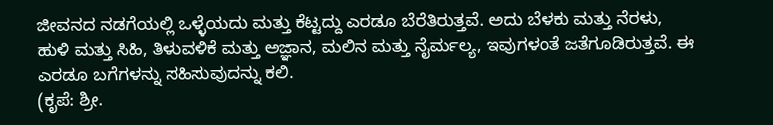ಜೀವನದ ನಡಗೆಯಲ್ಲಿ ಒಳ್ಳೆಯದು ಮತ್ತು ಕೆಟ್ಟದ್ದು ಎರಡೂ ಬೆರೆತಿರುತ್ತವೆ. ಅದು ಬೆಳಕು ಮತ್ತು ನೆರಳು, ಹುಳಿ ಮತ್ತು ಸಿಹಿ, ತಿಳುವಳಿಕೆ ಮತ್ತು ಅಜ್ಞಾನ, ಮಲಿನ ಮತ್ತು ನೈರ್ಮಲ್ಯ, ಇವುಗಳಂತೆ ಜತೆಗೂಡಿರುತ್ತವೆ. ಈ ಎರಡೂ ಬಗೆಗಳನ್ನು ಸಹಿಸುವುದನ್ನು ಕಲಿ.
(ಕೃಪೆ: ಶ್ರೀ.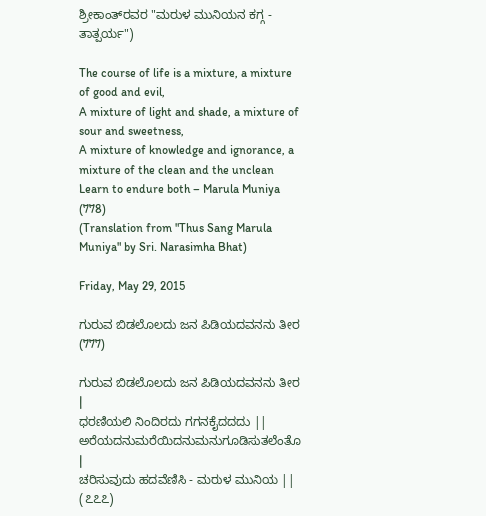ಶ್ರೀಕಾಂತ್‍ರವರ "ಮರುಳ ಮುನಿಯನ ಕಗ್ಗ - ತಾತ್ಪರ್ಯ")

The course of life is a mixture, a mixture of good and evil,
A mixture of light and shade, a mixture of sour and sweetness,
A mixture of knowledge and ignorance, a mixture of the clean and the unclean
Learn to endure both – Marula Muniya (778)
(Translation from "Thus Sang Marula Muniya" by Sri. Narasimha Bhat)

Friday, May 29, 2015

ಗುರುವ ಬಿಡಲೊಲದು ಜನ ಪಿಡಿಯದವನನು ತೀರ (777)

ಗುರುವ ಬಿಡಲೊಲದು ಜನ ಪಿಡಿಯದವನನು ತೀರ |
ಧರಣಿಯಲಿ ನಿಂದಿರದು ಗಗನಕೈದದದು ||
ಅರೆಯದನುಮರೆಯಿದನುಮನುಗೂಡಿಸುತಲೆಂತೊ |
ಚರಿಸುವುದು ಹದವೆಣಿಸಿ - ಮರುಳ ಮುನಿಯ || (೭೭೭)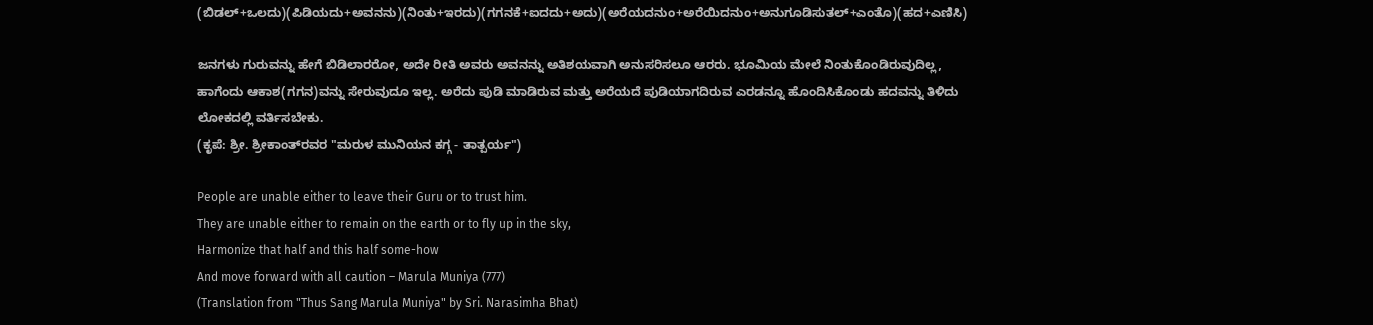(ಬಿಡಲ್+ಒಲದು)(ಪಿಡಿಯದು+ಅವನನು)(ನಿಂತು+ಇರದು)(ಗಗನಕೆ+ಐದದು+ಅದು)(ಅರೆಯದನುಂ+ಅರೆಯಿದನುಂ+ಅನುಗೂಡಿಸುತಲ್+ಎಂತೊ)(ಹದ+ಎಣಿಸಿ)

ಜನಗಳು ಗುರುವನ್ನು ಹೇಗೆ ಬಿಡಿಲಾರರೋ, ಅದೇ ರೀತಿ ಅವರು ಅವನನ್ನು ಅತಿಶಯವಾಗಿ ಅನುಸರಿಸಲೂ ಆರರು. ಭೂಮಿಯ ಮೇಲೆ ನಿಂತುಕೊಂಡಿರುವುದಿಲ್ಲ, ಹಾಗೆಂದು ಆಕಾಶ(ಗಗನ)ವನ್ನು ಸೇರುವುದೂ ಇಲ್ಲ. ಅರೆದು ಪುಡಿ ಮಾಡಿರುವ ಮತ್ತು ಅರೆಯದೆ ಪುಡಿಯಾಗದಿರುವ ಎರಡನ್ನೂ ಹೊಂದಿಸಿಕೊಂಡು ಹದವನ್ನು ತಿಳಿದು ಲೋಕದಲ್ಲಿ ವರ್ತಿಸಬೇಕು.
(ಕೃಪೆ: ಶ್ರೀ. ಶ್ರೀಕಾಂತ್‍ರವರ "ಮರುಳ ಮುನಿಯನ ಕಗ್ಗ - ತಾತ್ಪರ್ಯ")

People are unable either to leave their Guru or to trust him.
They are unable either to remain on the earth or to fly up in the sky,
Harmonize that half and this half some-how
And move forward with all caution – Marula Muniya (777)
(Translation from "Thus Sang Marula Muniya" by Sri. Narasimha Bhat)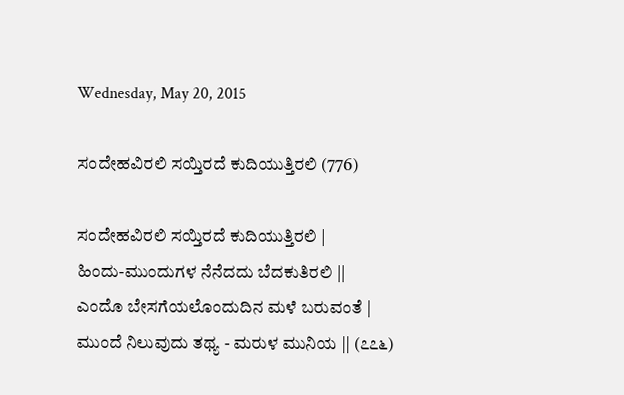Wednesday, May 20, 2015

ಸಂದೇಹವಿರಲಿ ಸಯ್ತಿರದೆ ಕುದಿಯುತ್ತಿರಲಿ (776)

ಸಂದೇಹವಿರಲಿ ಸಯ್ತಿರದೆ ಕುದಿಯುತ್ತಿರಲಿ |
ಹಿಂದು-ಮುಂದುಗಳ ನೆನೆದದು ಬೆದಕುತಿರಲಿ ||
ಎಂದೊ ಬೇಸಗೆಯಲೊಂದುದಿನ ಮಳೆ ಬರುವಂತೆ |
ಮುಂದೆ ನಿಲುವುದು ತಥ್ಯ - ಮರುಳ ಮುನಿಯ || (೭೭೬)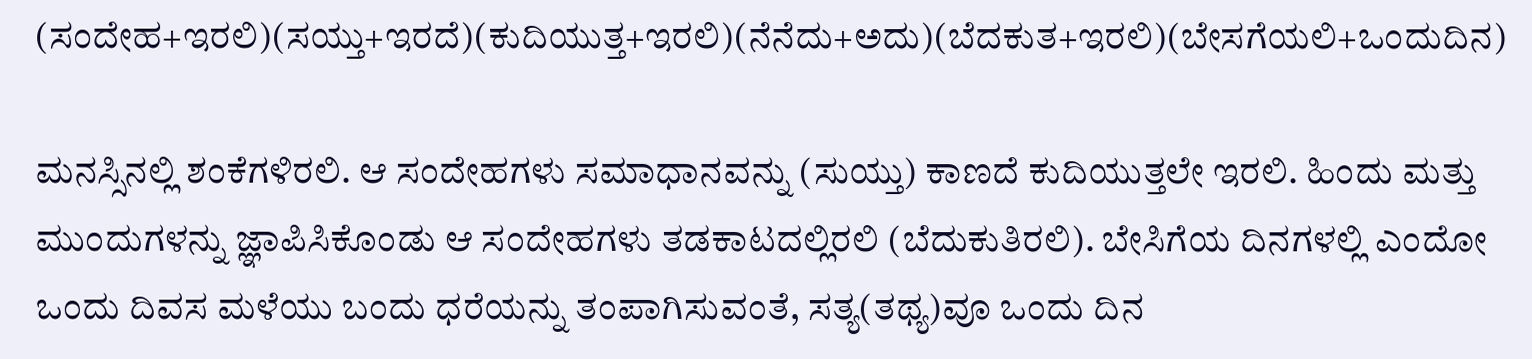(ಸಂದೇಹ+ಇರಲಿ)(ಸಯ್ತು+ಇರದೆ)(ಕುದಿಯುತ್ತ+ಇರಲಿ)(ನೆನೆದು+ಅದು)(ಬೆದಕುತ+ಇರಲಿ)(ಬೇಸಗೆಯಲಿ+ಒಂದುದಿನ)

ಮನಸ್ಸಿನಲ್ಲಿ ಶಂಕೆಗಳಿರಲಿ. ಆ ಸಂದೇಹಗಳು ಸಮಾಧಾನವನ್ನು (ಸುಯ್ತು) ಕಾಣದೆ ಕುದಿಯುತ್ತಲೇ ಇರಲಿ. ಹಿಂದು ಮತ್ತು ಮುಂದುಗಳನ್ನು ಜ್ಞಾಪಿಸಿಕೊಂಡು ಆ ಸಂದೇಹಗಳು ತಡಕಾಟದಲ್ಲಿರಲಿ (ಬೆದುಕುತಿರಲಿ). ಬೇಸಿಗೆಯ ದಿನಗಳಲ್ಲಿ ಎಂದೋ ಒಂದು ದಿವಸ ಮಳೆಯು ಬಂದು ಧರೆಯನ್ನು ತಂಪಾಗಿಸುವಂತೆ, ಸತ್ಯ(ತಥ್ಯ)ವೂ ಒಂದು ದಿನ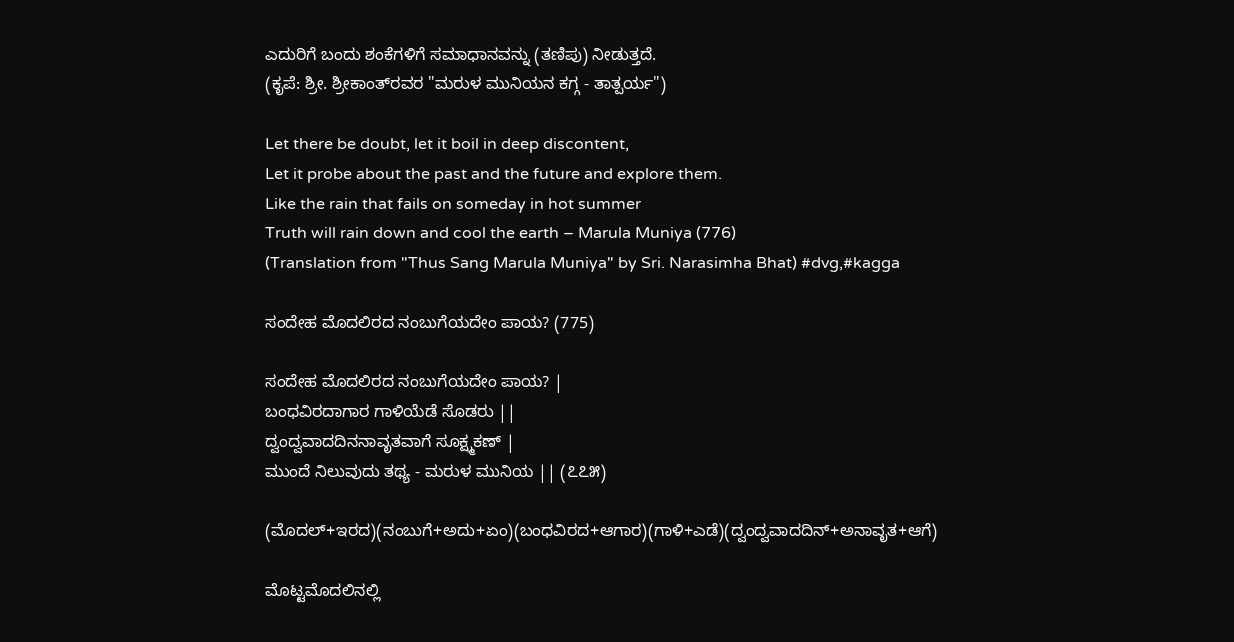ಎದುರಿಗೆ ಬಂದು ಶಂಕೆಗಳಿಗೆ ಸಮಾಧಾನವನ್ನು (ತಣಿಪು) ನೀಡುತ್ತದೆ.
(ಕೃಪೆ: ಶ್ರೀ. ಶ್ರೀಕಾಂತ್‍ರವರ "ಮರುಳ ಮುನಿಯನ ಕಗ್ಗ - ತಾತ್ಪರ್ಯ")

Let there be doubt, let it boil in deep discontent,
Let it probe about the past and the future and explore them.
Like the rain that fails on someday in hot summer
Truth will rain down and cool the earth – Marula Muniya (776)
(Translation from "Thus Sang Marula Muniya" by Sri. Narasimha Bhat) #dvg,#kagga

ಸಂದೇಹ ಮೊದಲಿರದ ನಂಬುಗೆಯದೇಂ ಪಾಯ? (775)

ಸಂದೇಹ ಮೊದಲಿರದ ನಂಬುಗೆಯದೇಂ ಪಾಯ? |
ಬಂಧವಿರದಾಗಾರ ಗಾಳಿಯೆಡೆ ಸೊಡರು ||
ದ್ವಂದ್ವವಾದದಿನನಾವೃತವಾಗೆ ಸೂಕ್ಷ್ಮಕಣ್ |
ಮುಂದೆ ನಿಲುವುದು ತಥ್ಯ - ಮರುಳ ಮುನಿಯ || (೭೭೫)

(ಮೊದಲ್+ಇರದ)(ನಂಬುಗೆ+ಅದು+ಏಂ)(ಬಂಧವಿರದ+ಆಗಾರ)(ಗಾಳಿ+ಎಡೆ)(ದ್ವಂದ್ವವಾದದಿನ್+ಅನಾವೃತ+ಆಗೆ)

ಮೊಟ್ಟಮೊದಲಿನಲ್ಲಿ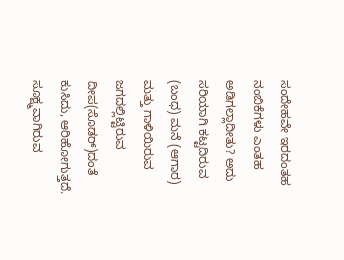ಸಂದೇಹವೇ ಇರದಂತಹ ನಂಬಿಕೆಗಳು ಎಂತಹ ಅಡಿಗಲ್ಲಾದೀತು? ಅದು ಸರಿಯಾಗಿ ಕಟ್ಟದಿರುವ (ಬಂಧ) ಮನೆ (ಆಗಾರ) ಮತ್ತು ಗಾಳಿಯಿರುವ ಜಗದಲ್ಲಿಟ್ಟಿರುವ ದೀಪ(ಸೊಡರ್)ದಂತೆ ಕುಸಿದು, ಆರಿಹೋಗುತ್ತದೆ. ಸೂಕ್ಷ್ಮವಾಗಿರುವ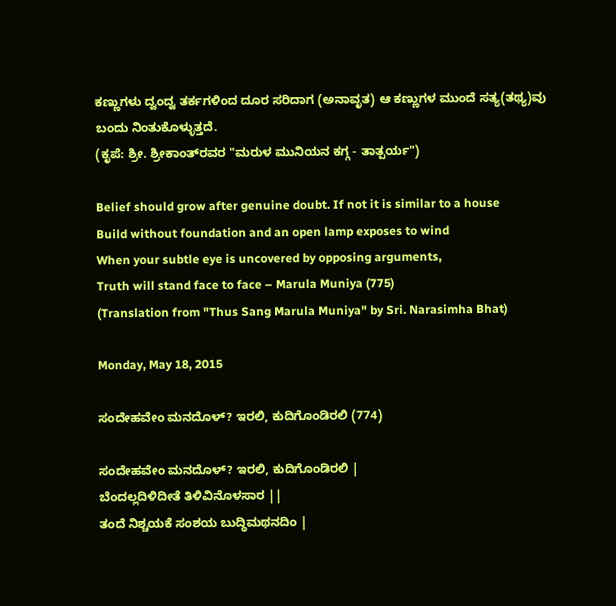ಕಣ್ಣುಗಳು ದ್ವಂದ್ವ ತರ್ಕಗಳಿಂದ ದೂರ ಸರಿದಾಗ (ಅನಾವೃತ) ಆ ಕಣ್ಣುಗಳ ಮುಂದೆ ಸತ್ಯ(ತಥ್ಯ)ವು ಬಂದು ನಿಂತುಕೊಳ್ಳುತ್ತದೆ.
(ಕೃಪೆ: ಶ್ರೀ. ಶ್ರೀಕಾಂತ್‍ರವರ "ಮರುಳ ಮುನಿಯನ ಕಗ್ಗ - ತಾತ್ಪರ್ಯ")

Belief should grow after genuine doubt. If not it is similar to a house
Build without foundation and an open lamp exposes to wind
When your subtle eye is uncovered by opposing arguments,
Truth will stand face to face – Marula Muniya (775)
(Translation from "Thus Sang Marula Muniya" by Sri. Narasimha Bhat)

Monday, May 18, 2015

ಸಂದೇಹವೇಂ ಮನದೊಳ್? ಇರಲಿ, ಕುದಿಗೊಂಡಿರಲಿ (774)

ಸಂದೇಹವೇಂ ಮನದೊಳ್? ಇರಲಿ, ಕುದಿಗೊಂಡಿರಲಿ |
ಬೆಂದಲ್ಲದಿಳಿದೀತೆ ತಿಳಿವಿನೊಳಸಾರ ||
ತಂದೆ ನಿಶ್ಚಯಕೆ ಸಂಶಯ ಬುದ್ಧಿಮಥನದಿಂ |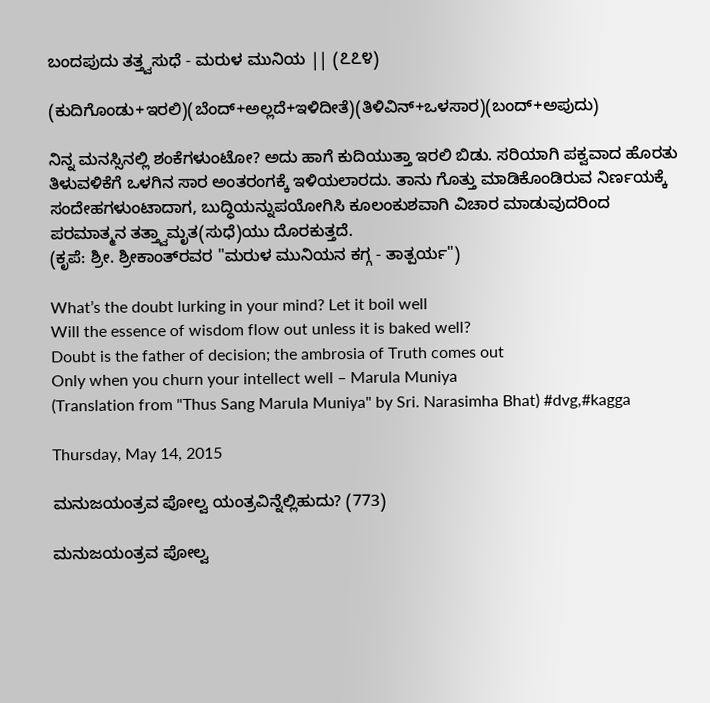ಬಂದಪುದು ತತ್ತ್ವಸುಧೆ - ಮರುಳ ಮುನಿಯ || (೭೭೪)

(ಕುದಿಗೊಂಡು+ಇರಲಿ)(ಬೆಂದ್+ಅಲ್ಲದೆ+ಇಳಿದೀತೆ)(ತಿಳಿವಿನ್+ಒಳಸಾರ)(ಬಂದ್+ಅಪುದು)

ನಿನ್ನ ಮನಸ್ಸಿನಲ್ಲಿ ಶಂಕೆಗಳುಂಟೋ? ಅದು ಹಾಗೆ ಕುದಿಯುತ್ತಾ ಇರಲಿ ಬಿಡು. ಸರಿಯಾಗಿ ಪಕ್ವವಾದ ಹೊರತು ತಿಳುವಳಿಕೆಗೆ ಒಳಗಿನ ಸಾರ ಅಂತರಂಗಕ್ಕೆ ಇಳಿಯಲಾರದು. ತಾನು ಗೊತ್ತು ಮಾಡಿಕೊಂಡಿರುವ ನಿರ್ಣಯಕ್ಕೆ ಸಂದೇಹಗಳುಂಟಾದಾಗ, ಬುದ್ಧಿಯನ್ನುಪಯೋಗಿಸಿ ಕೂಲಂಕುಶವಾಗಿ ವಿಚಾರ ಮಾಡುವುದರಿಂದ ಪರಮಾತ್ಮನ ತತ್ತ್ವಾಮೃತ(ಸುಧೆ)ಯು ದೊರಕುತ್ತದೆ.
(ಕೃಪೆ: ಶ್ರೀ. ಶ್ರೀಕಾಂತ್‍ರವರ "ಮರುಳ ಮುನಿಯನ ಕಗ್ಗ - ತಾತ್ಪರ್ಯ")

What’s the doubt lurking in your mind? Let it boil well
Will the essence of wisdom flow out unless it is baked well?
Doubt is the father of decision; the ambrosia of Truth comes out
Only when you churn your intellect well – Marula Muniya
(Translation from "Thus Sang Marula Muniya" by Sri. Narasimha Bhat) #dvg,#kagga

Thursday, May 14, 2015

ಮನುಜಯಂತ್ರವ ಪೋಲ್ವ ಯಂತ್ರವಿನ್ನೆಲ್ಲಿಹುದು? (773)

ಮನುಜಯಂತ್ರವ ಪೋಲ್ವ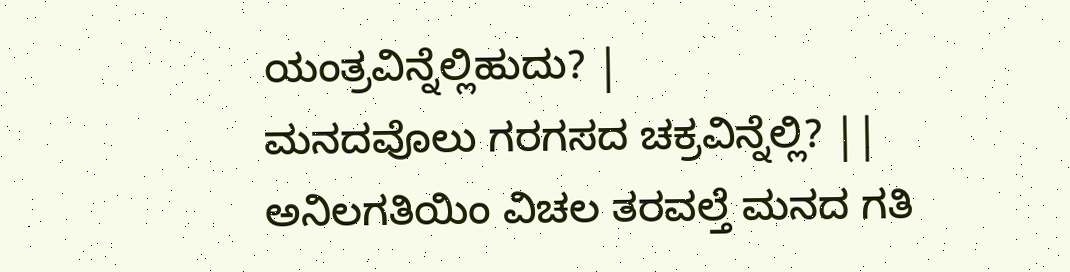ಯಂತ್ರವಿನ್ನೆಲ್ಲಿಹುದು? |
ಮನದವೊಲು ಗರಗಸದ ಚಕ್ರವಿನ್ನೆಲ್ಲಿ? ||
ಅನಿಲಗತಿಯಿಂ ವಿಚಲ ತರವಲ್ತೆ ಮನದ ಗತಿ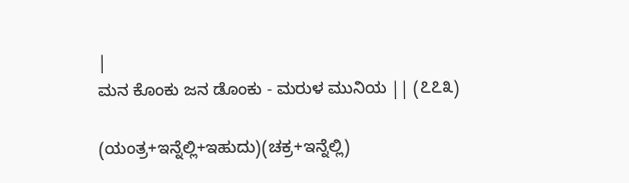|
ಮನ ಕೊಂಕು ಜನ ಡೊಂಕು - ಮರುಳ ಮುನಿಯ || (೭೭೩)

(ಯಂತ್ರ+ಇನ್ನೆಲ್ಲಿ+ಇಹುದು)(ಚಕ್ರ+ಇನ್ನೆಲ್ಲಿ)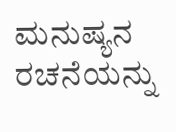ಮನುಷ್ಯನ ರಚನೆಯನ್ನು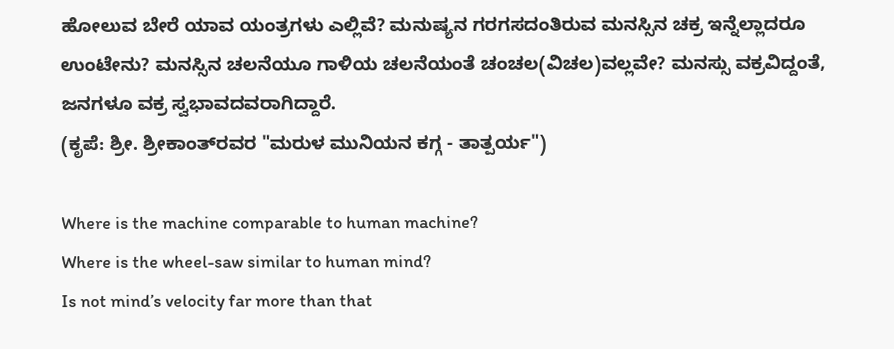ಹೋಲುವ ಬೇರೆ ಯಾವ ಯಂತ್ರಗಳು ಎಲ್ಲಿವೆ? ಮನುಷ್ಯನ ಗರಗಸದಂತಿರುವ ಮನಸ್ಸಿನ ಚಕ್ರ ಇನ್ನೆಲ್ಲಾದರೂ ಉಂಟೇನು? ಮನಸ್ಸಿನ ಚಲನೆಯೂ ಗಾಳಿಯ ಚಲನೆಯಂತೆ ಚಂಚಲ(ವಿಚಲ)ವಲ್ಲವೇ? ಮನಸ್ಸು ವಕ್ರವಿದ್ದಂತೆ, ಜನಗಳೂ ವಕ್ರ ಸ್ವಭಾವದವರಾಗಿದ್ದಾರೆ.
(ಕೃಪೆ: ಶ್ರೀ. ಶ್ರೀಕಾಂತ್‍ರವರ "ಮರುಳ ಮುನಿಯನ ಕಗ್ಗ - ತಾತ್ಪರ್ಯ")

Where is the machine comparable to human machine?
Where is the wheel-saw similar to human mind?
Is not mind’s velocity far more than that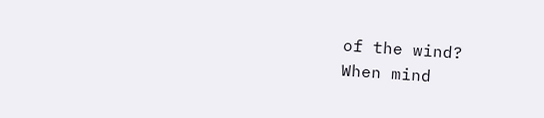of the wind?
When mind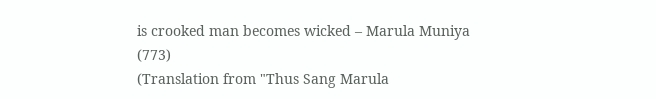is crooked man becomes wicked – Marula Muniya (773)
(Translation from "Thus Sang Marula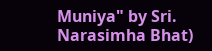Muniya" by Sri. Narasimha Bhat)